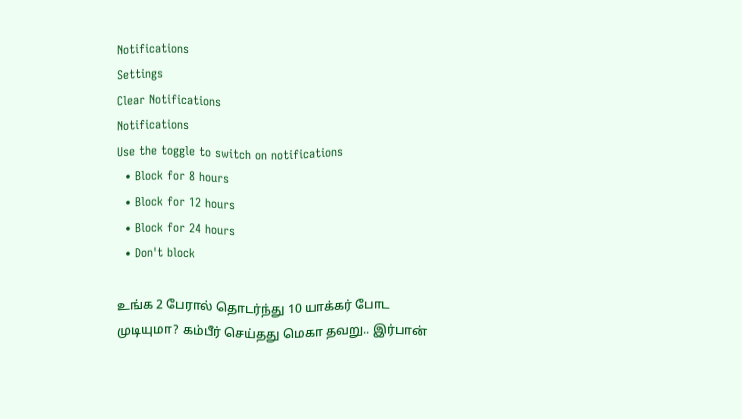Notifications
Settings
Clear Notifications
Notifications
Use the toggle to switch on notifications
  • Block for 8 hours
  • Block for 12 hours
  • Block for 24 hours
  • Don't block

உங்க 2 பேரால் தொடர்ந்து 10 யாக்கர் போட முடியுமா? கம்பீர் செய்தது மெகா தவறு.. இர்பான்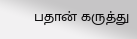பதான் கருத்து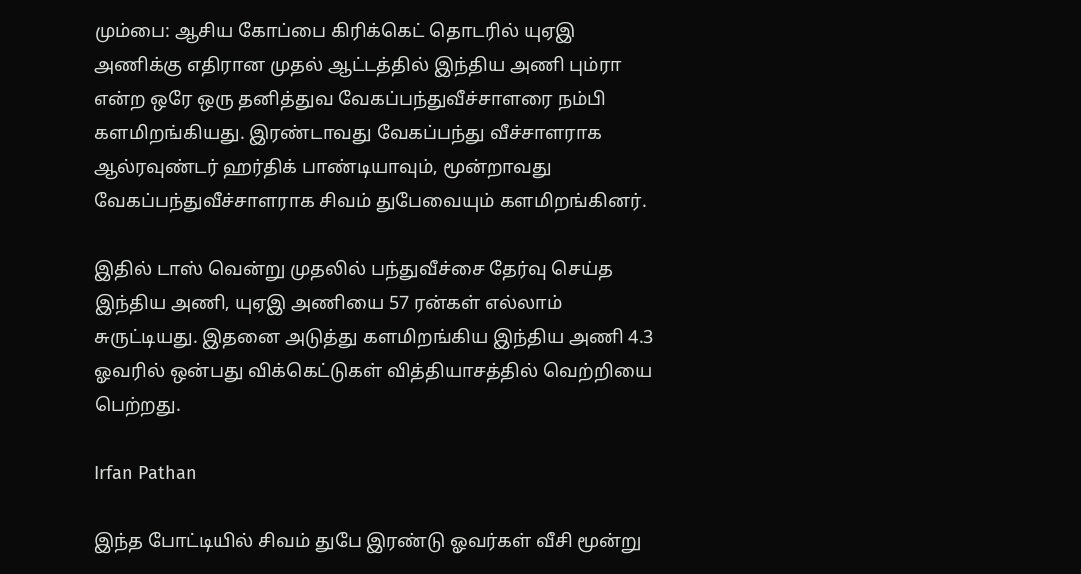மும்பை: ஆசிய கோப்பை கிரிக்கெட் தொடரில் யுஏஇ அணிக்கு எதிரான முதல் ஆட்டத்தில் இந்திய அணி பும்ரா என்ற ஒரே ஒரு தனித்துவ வேகப்பந்துவீச்சாளரை நம்பி களமிறங்கியது. இரண்டாவது வேகப்பந்து வீச்சாளராக ஆல்ரவுண்டர் ஹர்திக் பாண்டியாவும், மூன்றாவது வேகப்பந்துவீச்சாளராக சிவம் துபேவையும் களமிறங்கினர்.

இதில் டாஸ் வென்று முதலில் பந்துவீச்சை தேர்வு செய்த இந்திய அணி, யுஏஇ அணியை 57 ரன்கள் எல்லாம் சுருட்டியது. இதனை அடுத்து களமிறங்கிய இந்திய அணி 4.3 ஓவரில் ஒன்பது விக்கெட்டுகள் வித்தியாசத்தில் வெற்றியை பெற்றது.

Irfan Pathan

இந்த போட்டியில் சிவம் துபே இரண்டு ஓவர்கள் வீசி மூன்று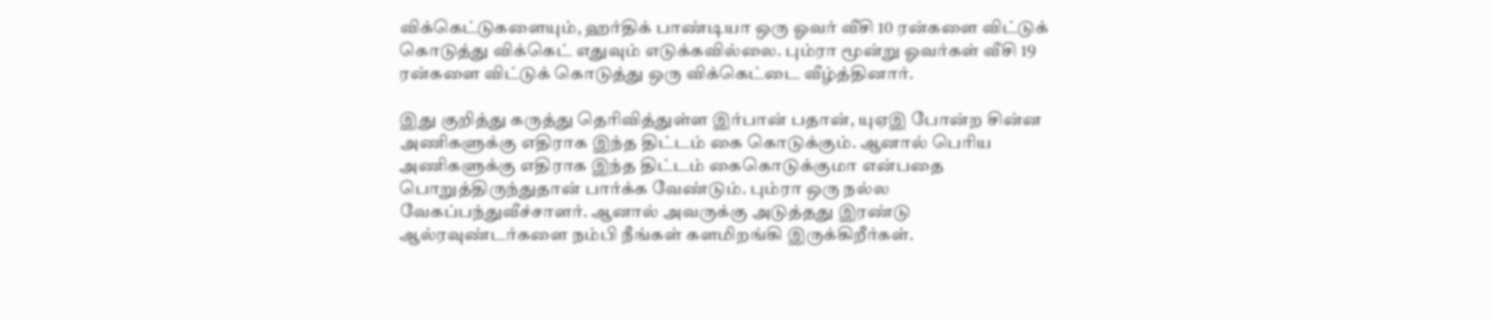விக்கெட்டுகளையும், ஹர்திக் பாண்டியா ஒரு ஓவர் வீசி 10 ரன்களை விட்டுக் கொடுத்து விக்கெட் எதுவும் எடுக்கவில்லை. பும்ரா மூன்று ஓவர்கள் வீசி 19 ரன்களை விட்டுக் கொடுத்து ஒரு விக்கெட்டை வீழ்த்தினார்.

இது குறித்து கருத்து தெரிவித்துள்ள இர்பான் பதான், யுஏஇ போன்ற சின்ன அணிகளுக்கு எதிராக இந்த திட்டம் கை கொடுக்கும். ஆனால் பெரிய அணிகளுக்கு எதிராக இந்த திட்டம் கைகொடுக்குமா என்பதை பொறுத்திருந்துதான் பார்க்க வேண்டும். பும்ரா ஒரு நல்ல வேகப்பந்துவீச்சாளர். ஆனால் அவருக்கு அடுத்தது இரண்டு ஆல்ரவுண்டர்களை நம்பி நீங்கள் களமிறங்கி இருக்கிறீர்கள்.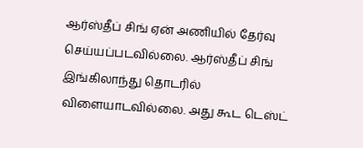ஆர்ஸ்தீப் சிங் ஏன் அணியில் தேர்வு செய்யப்படவில்லை. ஆர்ஸ்தீப் சிங் இங்கிலாந்து தொடரில் விளையாடவில்லை. அது கூட டெஸ்ட்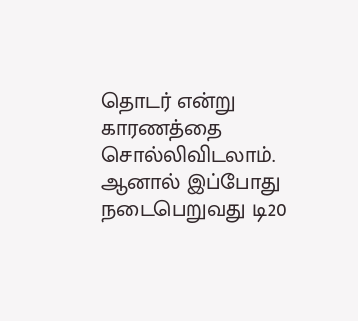தொடர் என்று காரணத்தை சொல்லிவிடலாம். ஆனால் இப்போது நடைபெறுவது டி20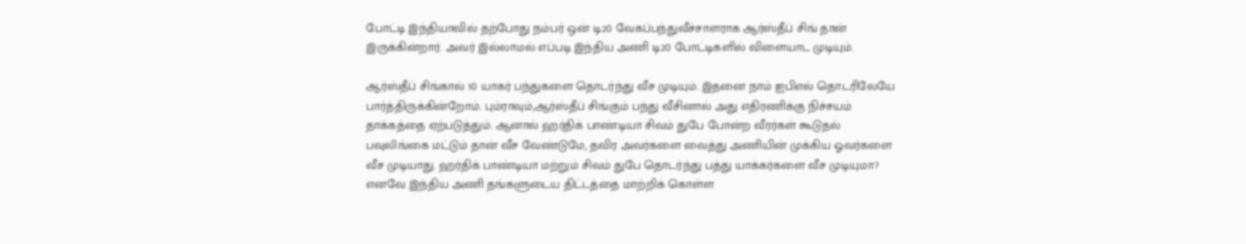போட்டி இந்தியாவில் தற்போது நம்பர் ஒன் டி20 வேகப்பந்துவீச்சாளராக ஆர்ஸ்தீப் சிங் தான் இருக்கின்றார். அவர் இல்லாமல் எப்படி இந்திய அணி டி20 போட்டிகளில் விளையாட முடியும்.

ஆர்ஸ்தீப் சிங்கால் 10 யாகர் பந்துகளை தொடர்ந்து வீச முடியும். இதனை நாம் ஐபிஎல் தொடரிலேயே பார்த்திருக்கின்றோம். பும்ராவும்,ஆர்ஸ்தீப் சிங்கும் பந்து வீசினால் அது எதிரணிக்கு நிச்சயம் தாக்கத்தை ஏற்படுத்தும். ஆனால் ஹர்திக் பாண்டியா சிவம் துபே போன்ற வீரர்கள் கூடுதல் பவுலிங்கை மட்டும் தான் வீச வேண்டுமே, தவிர அவர்களை வைத்து அணியின் முக்கிய ஓவர்களை வீச முடியாது. ஹர்திக் பாண்டியா மற்றும் சிவம் துபே தொடர்ந்து பத்து யாக்கர்களை வீச முடியுமா? எனவே இந்திய அணி தங்களுடைய திட்டத்தை மாற்றிக் கொள்ள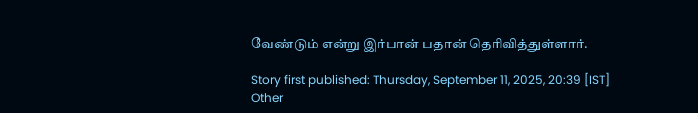வேண்டும் என்று இர்பான் பதான் தெரிவித்துள்ளார்.

Story first published: Thursday, September 11, 2025, 20:39 [IST]
Other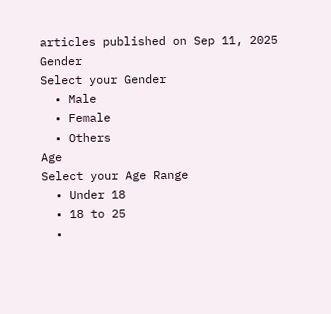articles published on Sep 11, 2025
Gender
Select your Gender
  • Male
  • Female
  • Others
Age
Select your Age Range
  • Under 18
  • 18 to 25
  •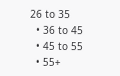26 to 35
  • 36 to 45
  • 45 to 55
  • 55+